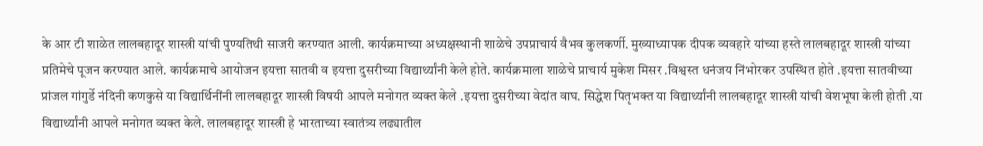के आर टी शाळेत लालबहादूर शास्त्री यांची पुण्यतिथी साजरी करण्यात आली. कार्यक्रमाच्या अध्यक्षस्थानी शाळेचे उपप्राचार्य वैभव कुलकर्णी. मुख्याध्यापक दीपक व्यवहारे यांच्या हस्ते लालबहादूर शास्त्री यांच्या प्रतिमेचे पूजन करण्यात आले. कार्यक्रमाचे आयोजन इयत्ता सातवी व इयत्ता दुसरीच्या विद्यार्थ्यांनी केले होते. कार्यक्रमाला शाळेचे प्राचार्य मुकेश मिसर .विश्वस्त धनंजय निंभोरकर उपस्थित होते .इयत्ता सातवीच्या प्रांजल गांगुर्डे नंदिनी कणकुसे या विद्यार्थिनींनी लालबहादूर शास्त्री विषयी आपले मनोगत व्यक्त केले .इयत्ता दुसरीच्या वेदांत वाघ. सिद्धेश पितृभक्त या विद्यार्थ्यांनी लालबहादूर शास्त्री यांची वेशभूषा केली होती .या विद्यार्थ्यांनी आपले मनोगत व्यक्त केले. लालबहादूर शास्त्री हे भारताच्या स्वातंत्र्य लढ्यातील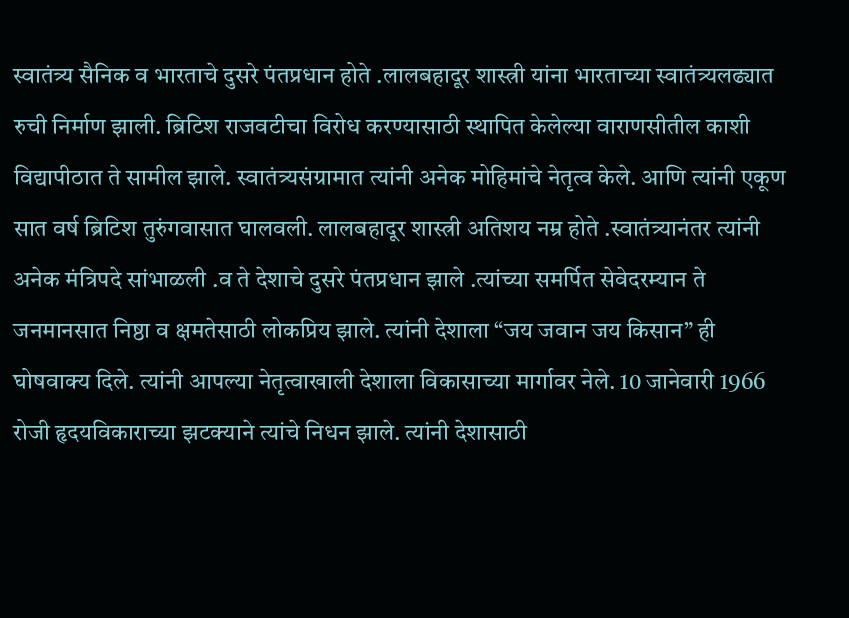स्वातंत्र्य सैनिक व भारताचे दुसरे पंतप्रधान होते .लालबहादूर शास्त्री यांना भारताच्या स्वातंत्र्यलढ्यात रुची निर्माण झाली. ब्रिटिश राजवटीचा विरोध करण्यासाठी स्थापित केलेल्या वाराणसीतील काशी विद्यापीठात ते सामील झाले. स्वातंत्र्यसंग्रामात त्यांनी अनेक मोहिमांचे नेतृत्व केले. आणि त्यांनी एकूण सात वर्ष ब्रिटिश तुरुंगवासात घालवली. लालबहादूर शास्त्री अतिशय नम्र होते .स्वातंत्र्यानंतर त्यांनी अनेक मंत्रिपदे सांभाळली .व ते देशाचे दुसरे पंतप्रधान झाले .त्यांच्या समर्पित सेवेदरम्यान ते जनमानसात निष्ठा व क्षमतेसाठी लोकप्रिय झाले. त्यांनी देशाला “जय जवान जय किसान” ही घोषवाक्य दिले. त्यांनी आपल्या नेतृत्वाखाली देशाला विकासाच्या मार्गावर नेले. 10 जानेवारी 1966 रोजी हृदयविकाराच्या झटक्याने त्यांचे निधन झाले. त्यांनी देशासाठी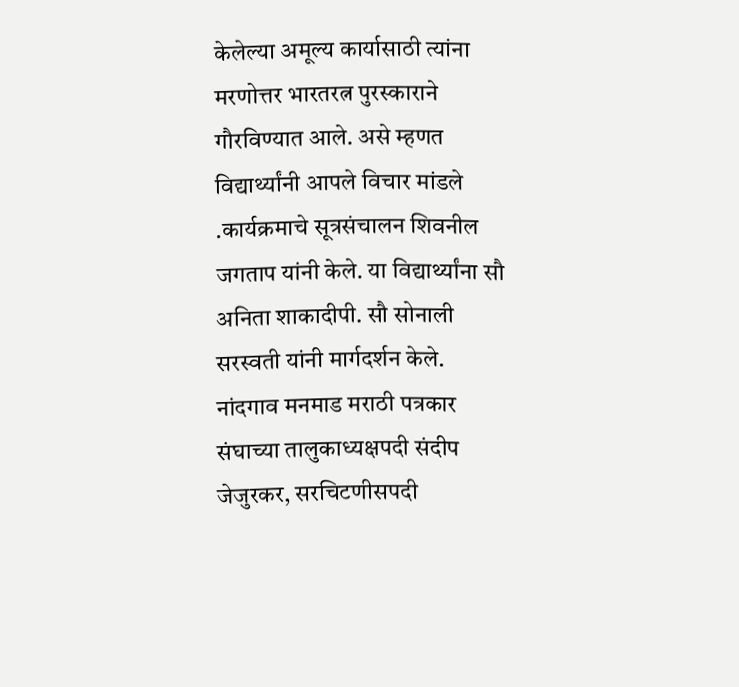केलेल्या अमूल्य कार्यासाठी त्यांना मरणोत्तर भारतरत्न पुरस्काराने गौरविण्यात आले. असे म्हणत विद्यार्थ्यांनी आपले विचार मांडले .कार्यक्रमाचे सूत्रसंचालन शिवनील जगताप यांनी केले. या विद्यार्थ्यांना सौ अनिता शाकादीपी. सौ सोनाली सरस्वती यांनी मार्गदर्शन केले.
नांदगाव मनमाड मराठी पत्रकार संघाच्या तालुकाध्यक्षपदी संदीप जेजुरकर, सरचिटणीसपदी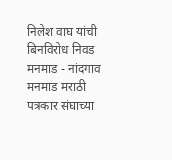निलेश वाघ यांची बिनविरोध निवड
मनमाड - नांदगाव मनमाड मराठी पत्रकार संघाच्या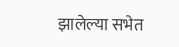झालेल्या सभेत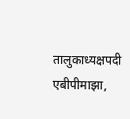तालुकाध्यक्षपदी एबीपीमाझा,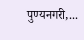पुण्यनगरी,...